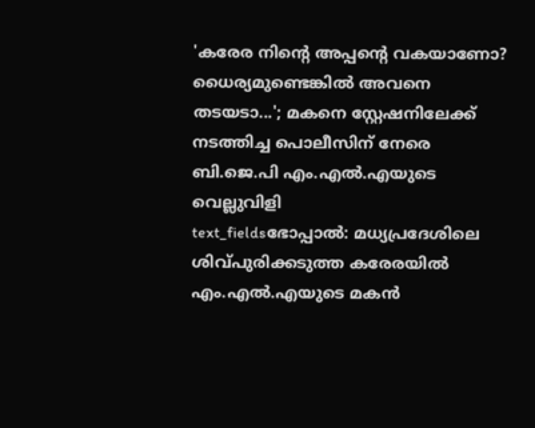'കരേര നിന്റെ അപ്പന്റെ വകയാണോ? ധൈര്യമുണ്ടെങ്കിൽ അവനെ തടയടാ...'; മകനെ സ്റ്റേഷനിലേക്ക് നടത്തിച്ച പൊലീസിന് നേരെ ബി.ജെ.പി എം.എൽ.എയുടെ വെല്ലുവിളി
text_fieldsഭോപ്പാൽ: മധ്യപ്രദേശിലെ ശിവ്പുരിക്കടുത്ത കരേരയിൽ എം.എൽ.എയുടെ മകൻ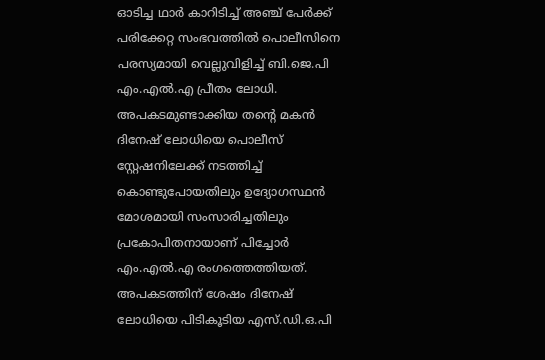ഓടിച്ച ഥാർ കാറിടിച്ച് അഞ്ച് പേർക്ക് പരിക്കേറ്റ സംഭവത്തിൽ പൊലീസിനെ പരസ്യമായി വെല്ലുവിളിച്ച് ബി.ജെ.പി എം.എൽ.എ പ്രീതം ലോധി. അപകടമുണ്ടാക്കിയ തന്റെ മകൻ ദിനേഷ് ലോധിയെ പൊലീസ് സ്റ്റേഷനിലേക്ക് നടത്തിച്ച് കൊണ്ടുപോയതിലും ഉദ്യോഗസ്ഥൻ മോശമായി സംസാരിച്ചതിലും പ്രകോപിതനായാണ് പിച്ചോർ എം.എൽ.എ രംഗത്തെത്തിയത്.
അപകടത്തിന് ശേഷം ദിനേഷ് ലോധിയെ പിടികൂടിയ എസ്.ഡി.ഒ.പി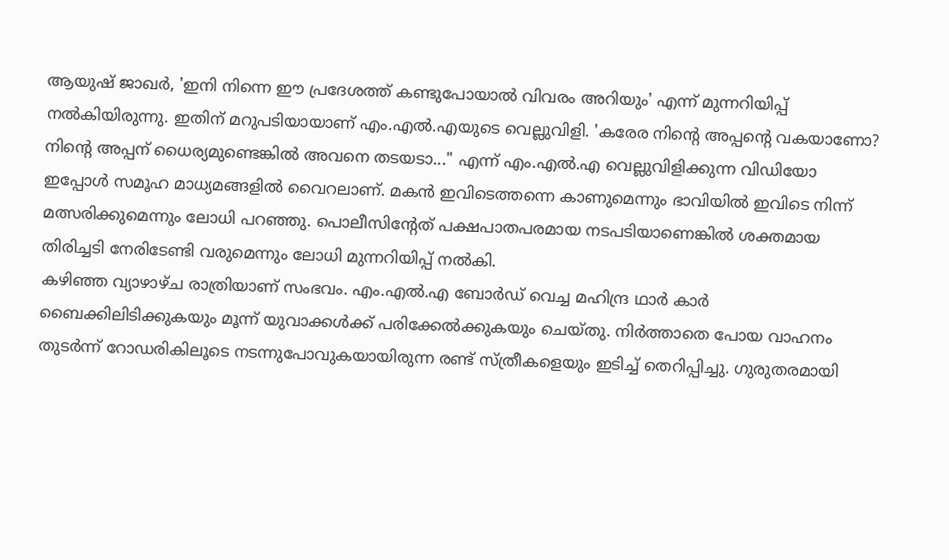ആയുഷ് ജാഖർ, 'ഇനി നിന്നെ ഈ പ്രദേശത്ത് കണ്ടുപോയാൽ വിവരം അറിയും' എന്ന് മുന്നറിയിപ്പ് നൽകിയിരുന്നു. ഇതിന് മറുപടിയായാണ് എം.എൽ.എയുടെ വെല്ലുവിളി. 'കരേര നിന്റെ അപ്പന്റെ വകയാണോ? നിന്റെ അപ്പന് ധൈര്യമുണ്ടെങ്കിൽ അവനെ തടയടാ..." എന്ന് എം.എൽ.എ വെല്ലുവിളിക്കുന്ന വിഡിയോ ഇപ്പോൾ സമൂഹ മാധ്യമങ്ങളിൽ വൈറലാണ്. മകൻ ഇവിടെത്തന്നെ കാണുമെന്നും ഭാവിയിൽ ഇവിടെ നിന്ന് മത്സരിക്കുമെന്നും ലോധി പറഞ്ഞു. പൊലീസിന്റേത് പക്ഷപാതപരമായ നടപടിയാണെങ്കിൽ ശക്തമായ തിരിച്ചടി നേരിടേണ്ടി വരുമെന്നും ലോധി മുന്നറിയിപ്പ് നൽകി.
കഴിഞ്ഞ വ്യാഴാഴ്ച രാത്രിയാണ് സംഭവം. എം.എൽ.എ ബോർഡ് വെച്ച മഹിന്ദ്ര ഥാർ കാർ ബൈക്കിലിടിക്കുകയും മൂന്ന് യുവാക്കൾക്ക് പരിക്കേൽക്കുകയും ചെയ്തു. നിർത്താതെ പോയ വാഹനം തുടർന്ന് റോഡരികിലൂടെ നടന്നുപോവുകയായിരുന്ന രണ്ട് സ്ത്രീകളെയും ഇടിച്ച് തെറിപ്പിച്ചു. ഗുരുതരമായി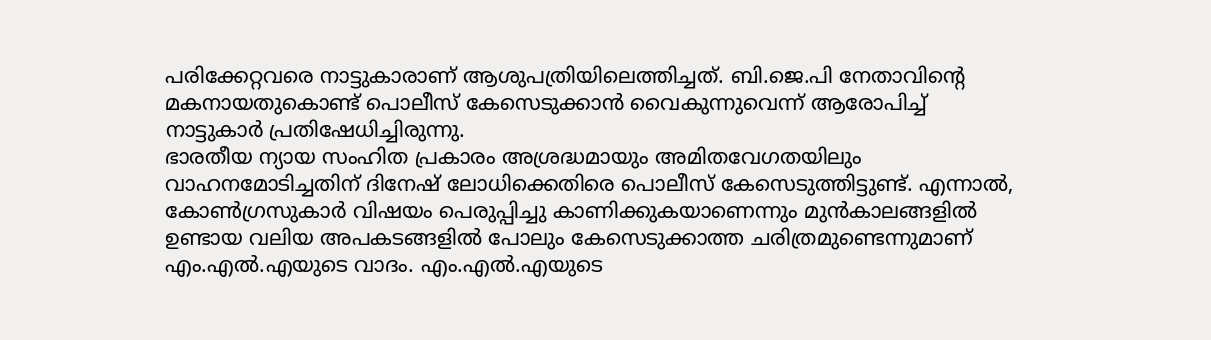പരിക്കേറ്റവരെ നാട്ടുകാരാണ് ആശുപത്രിയിലെത്തിച്ചത്. ബി.ജെ.പി നേതാവിന്റെ മകനായതുകൊണ്ട് പൊലീസ് കേസെടുക്കാൻ വൈകുന്നുവെന്ന് ആരോപിച്ച് നാട്ടുകാർ പ്രതിഷേധിച്ചിരുന്നു.
ഭാരതീയ ന്യായ സംഹിത പ്രകാരം അശ്രദ്ധമായും അമിതവേഗതയിലും വാഹനമോടിച്ചതിന് ദിനേഷ് ലോധിക്കെതിരെ പൊലീസ് കേസെടുത്തിട്ടുണ്ട്. എന്നാൽ, കോൺഗ്രസുകാർ വിഷയം പെരുപ്പിച്ചു കാണിക്കുകയാണെന്നും മുൻകാലങ്ങളിൽ ഉണ്ടായ വലിയ അപകടങ്ങളിൽ പോലും കേസെടുക്കാത്ത ചരിത്രമുണ്ടെന്നുമാണ് എം.എൽ.എയുടെ വാദം. എം.എൽ.എയുടെ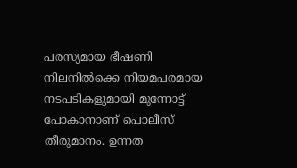പരസ്യമായ ഭീഷണി നിലനിൽക്കെ നിയമപരമായ നടപടികളുമായി മുന്നോട്ട് പോകാനാണ് പൊലീസ് തീരുമാനം. ഉന്നത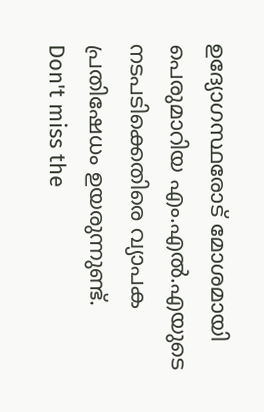ഉദ്യോഗസ്ഥരോട് മോശമായി പെരുമാറിയ എം.എൽ.എയുടെ നടപടിക്കെതിരെ വ്യാപക പ്രതിഷേധം ഉയരുന്നുണ്ട്.
Don't miss the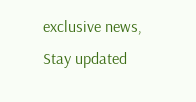exclusive news, Stay updated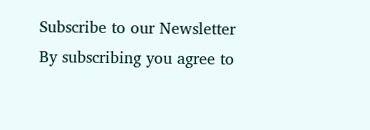Subscribe to our Newsletter
By subscribing you agree to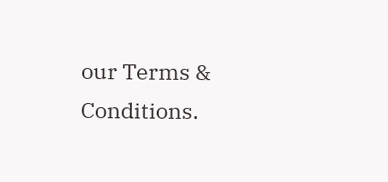our Terms & Conditions.